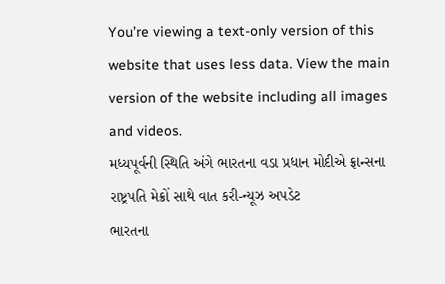You’re viewing a text-only version of this website that uses less data. View the main version of the website including all images and videos.
મધ્યપૂર્વની સ્થિતિ અંગે ભારતના વડા પ્રધાન મોદીએ ફ્રાન્સના રાષ્ટ્રપતિ મેક્રોં સાથે વાત કરી-ન્યૂઝ અપડેટ
ભારતના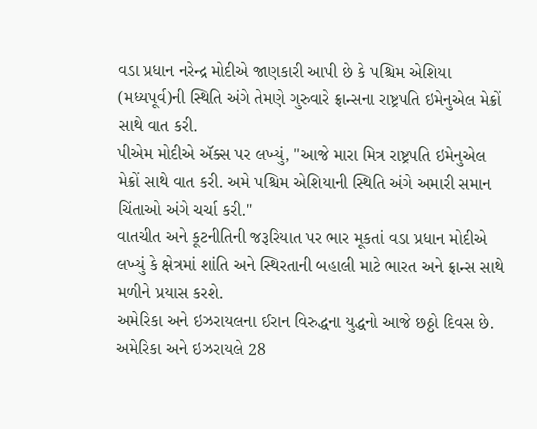વડા પ્રધાન નરેન્દ્ર મોદીએ જાણકારી આપી છે કે પશ્ચિમ એશિયા (મધ્યપૂર્વ)ની સ્થિતિ અંગે તેમણે ગુરુવારે ફ્રાન્સના રાષ્ટ્રપતિ ઇમેનુએલ મેક્રોં સાથે વાત કરી.
પીએમ મોદીએ ઍક્સ પર લખ્યું, "આજે મારા મિત્ર રાષ્ટ્રપતિ ઇમેનુએલ મેક્રોં સાથે વાત કરી. અમે પશ્ચિમ એશિયાની સ્થિતિ અંગે અમારી સમાન ચિંતાઓ અંગે ચર્ચા કરી."
વાતચીત અને કૂટનીતિની જરૂરિયાત પર ભાર મૂકતાં વડા પ્રધાન મોદીએ લખ્યું કે ક્ષેત્રમાં શાંતિ અને સ્થિરતાની બહાલી માટે ભારત અને ફ્રાન્સ સાથે મળીને પ્રયાસ કરશે.
અમેરિકા અને ઇઝરાયલના ઈરાન વિરુદ્ધના યુદ્ધનો આજે છઠ્ઠો દિવસ છે. અમેરિકા અને ઇઝરાયલે 28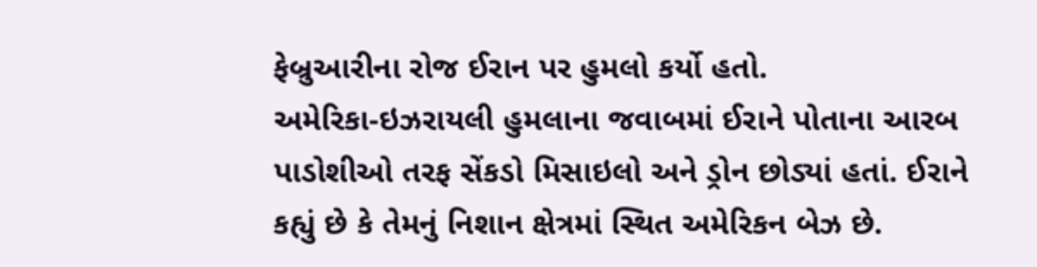ફેબ્રુઆરીના રોજ ઈરાન પર હુમલો કર્યો હતો.
અમેરિકા-ઇઝરાયલી હુમલાના જવાબમાં ઈરાને પોતાના આરબ પાડોશીઓ તરફ સેંકડો મિસાઇલો અને ડ્રોન છોડ્યાં હતાં. ઈરાને કહ્યું છે કે તેમનું નિશાન ક્ષેત્રમાં સ્થિત અમેરિકન બેઝ છે.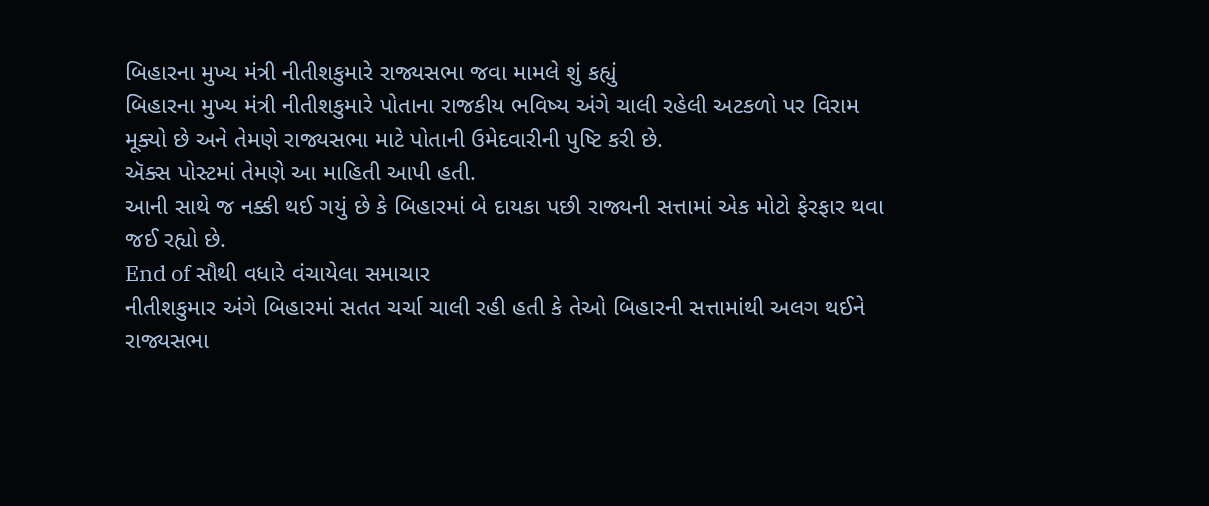બિહારના મુખ્ય મંત્રી નીતીશકુમારે રાજ્યસભા જવા મામલે શું કહ્યું
બિહારના મુખ્ય મંત્રી નીતીશકુમારે પોતાના રાજકીય ભવિષ્ય અંગે ચાલી રહેલી અટકળો પર વિરામ મૂક્યો છે અને તેમણે રાજ્યસભા માટે પોતાની ઉમેદવારીની પુષ્ટિ કરી છે.
ઍક્સ પોસ્ટમાં તેમણે આ માહિતી આપી હતી.
આની સાથે જ નક્કી થઈ ગયું છે કે બિહારમાં બે દાયકા પછી રાજ્યની સત્તામાં એક મોટો ફેરફાર થવા જઈ રહ્યો છે.
End of સૌથી વધારે વંચાયેલા સમાચાર
નીતીશકુમાર અંગે બિહારમાં સતત ચર્ચા ચાલી રહી હતી કે તેઓ બિહારની સત્તામાંથી અલગ થઈને રાજ્યસભા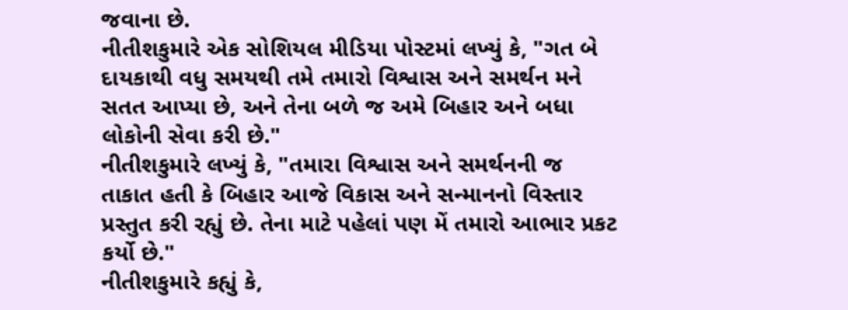જવાના છે.
નીતીશકુમારે એક સોશિયલ મીડિયા પોસ્ટમાં લખ્યું કે, "ગત બે દાયકાથી વધુ સમયથી તમે તમારો વિશ્વાસ અને સમર્થન મને સતત આપ્યા છે, અને તેના બળે જ અમે બિહાર અને બધા લોકોની સેવા કરી છે."
નીતીશકુમારે લખ્યું કે, "તમારા વિશ્વાસ અને સમર્થનની જ તાકાત હતી કે બિહાર આજે વિકાસ અને સન્માનનો વિસ્તાર પ્રસ્તુત કરી રહ્યું છે. તેના માટે પહેલાં પણ મેં તમારો આભાર પ્રકટ કર્યો છે."
નીતીશકુમારે કહ્યું કે,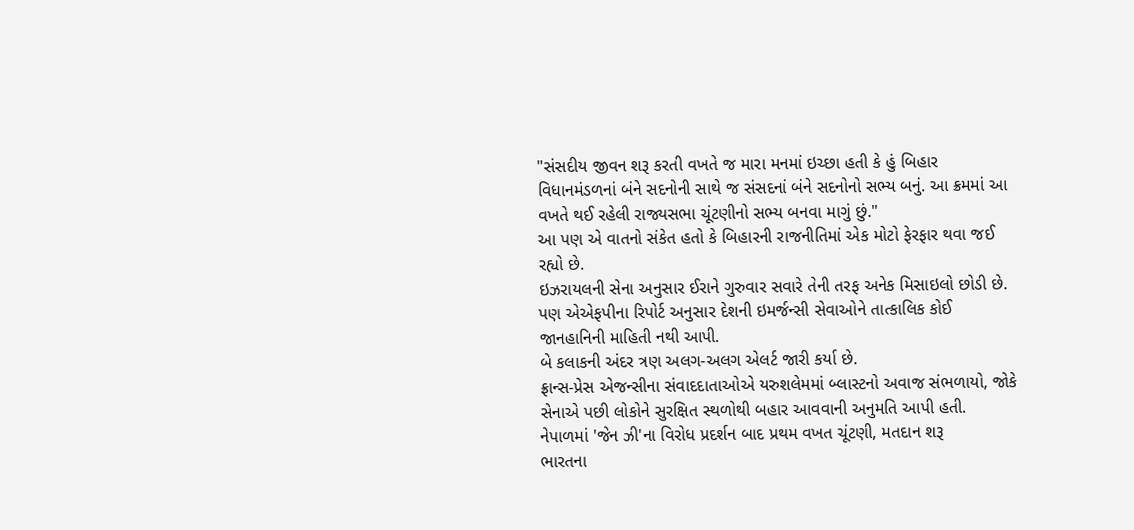"સંસદીય જીવન શરૂ કરતી વખતે જ મારા મનમાં ઇચ્છા હતી કે હું બિહાર વિધાનમંડળનાં બંને સદનોની સાથે જ સંસદનાં બંને સદનોનો સભ્ય બનું. આ ક્રમમાં આ વખતે થઈ રહેલી રાજ્યસભા ચૂંટણીનો સભ્ય બનવા માગું છું."
આ પણ એ વાતનો સંકેત હતો કે બિહારની રાજનીતિમાં એક મોટો ફેરફાર થવા જઈ રહ્યો છે.
ઇઝરાયલની સેના અનુસાર ઈરાને ગુરુવાર સવારે તેની તરફ અનેક મિસાઇલો છોડી છે.
પણ એએફપીના રિપોર્ટ અનુસાર દેશની ઇમર્જન્સી સેવાઓને તાત્કાલિક કોઈ જાનહાનિની માહિતી નથી આપી.
બે કલાકની અંદર ત્રણ અલગ-અલગ એલર્ટ જારી કર્યા છે.
ફ્રાન્સ-પ્રેસ એજન્સીના સંવાદદાતાઓએ યરુશલેમમાં બ્લાસ્ટનો અવાજ સંભળાયો, જોકે સેનાએ પછી લોકોને સુરક્ષિત સ્થળોથી બહાર આવવાની અનુમતિ આપી હતી.
નેપાળમાં 'જેન ઝી'ના વિરોધ પ્રદર્શન બાદ પ્રથમ વખત ચૂંટણી, મતદાન શરૂ
ભારતના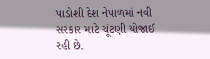પાડોશી દેશ નેપાળમાં નવી સરકાર માટે ચૂંટણી યોજાઈ રહી છે.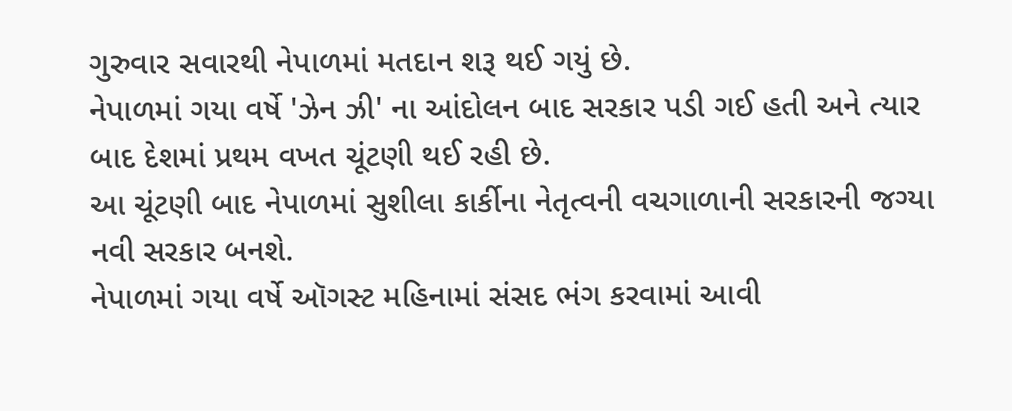ગુરુવાર સવારથી નેપાળમાં મતદાન શરૂ થઈ ગયું છે.
નેપાળમાં ગયા વર્ષે 'ઝેન ઝી' ના આંદોલન બાદ સરકાર પડી ગઈ હતી અને ત્યાર બાદ દેશમાં પ્રથમ વખત ચૂંટણી થઈ રહી છે.
આ ચૂંટણી બાદ નેપાળમાં સુશીલા કાર્કીના નેતૃત્વની વચગાળાની સરકારની જગ્યા નવી સરકાર બનશે.
નેપાળમાં ગયા વર્ષે ઑગસ્ટ મહિનામાં સંસદ ભંગ કરવામાં આવી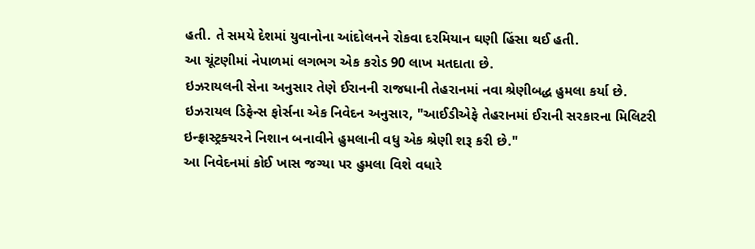હતી. તે સમયે દેશમાં યુવાનોના આંદોલનને રોકવા દરમિયાન ઘણી હિંસા થઈ હતી.
આ ચૂંટણીમાં નેપાળમાં લગભગ એક કરોડ 90 લાખ મતદાતા છે.
ઇઝરાયલની સેના અનુસાર તેણે ઈરાનની રાજધાની તેહરાનમાં નવા શ્રેણીબદ્ધ હુમલા કર્યા છે.
ઇઝરાયલ ડિફેન્સ ફોર્સના એક નિવેદન અનુસાર, "આઈડીએફે તેહરાનમાં ઈરાની સરકારના મિલિટરી ઇન્ફ્રાસ્ટ્રક્ચરને નિશાન બનાવીને હુમલાની વધુ એક શ્રેણી શરૂ કરી છે."
આ નિવેદનમાં કોઈ ખાસ જગ્યા પર હુમલા વિશે વધારે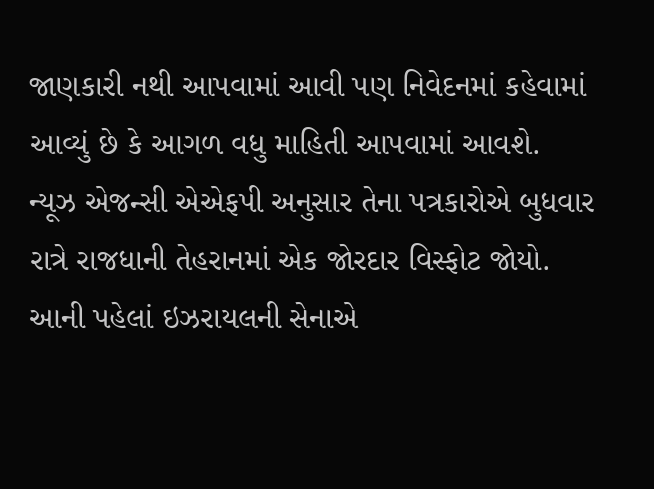જાણકારી નથી આપવામાં આવી પણ નિવેદનમાં કહેવામાં આવ્યું છે કે આગળ વધુ માહિતી આપવામાં આવશે.
ન્યૂઝ એજન્સી એએફપી અનુસાર તેના પત્રકારોએ બુધવાર રાત્રે રાજધાની તેહરાનમાં એક જોરદાર વિસ્ફોટ જોયો.
આની પહેલાં ઇઝરાયલની સેનાએ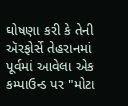ઘોષણા કરી કે તેની ઍરફોર્સે તેહરાનમાં પૂર્વમાં આવેલા એક કમ્પાઉન્ડ પર "મોટા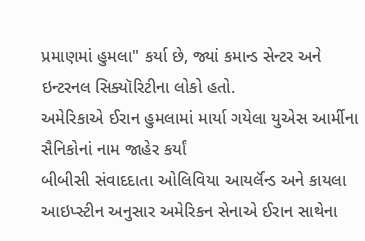પ્રમાણમાં હુમલા" કર્યા છે, જ્યાં કમાન્ડ સેન્ટર અને ઇન્ટરનલ સિક્યૉરિટીના લોકો હતો.
અમેરિકાએ ઈરાન હુમલામાં માર્યા ગયેલા યુએસ આર્મીના સૈનિકોનાં નામ જાહેર કર્યાં
બીબીસી સંવાદદાતા ઓલિવિયા આયર્લૅન્ડ અને કાયલા આઇપ્સ્ટીન અનુસાર અમેરિકન સેનાએ ઈરાન સાથેના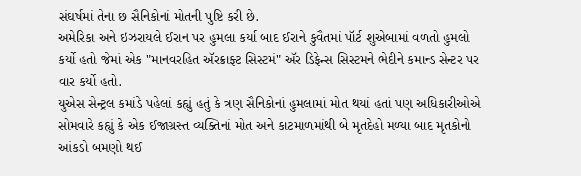સંઘર્ષમાં તેના છ સૈનિકોનાં મોતની પુષ્ટિ કરી છે.
અમેરિકા અને ઇઝરાયલે ઈરાન પર હુમલા કર્યા બાદ ઈરાને કુવૈતમાં પૉર્ટ શુએબામાં વળતો હુમલો કર્યો હતો જેમાં એક "માનવરહિત ઍરક્રાફ્ટ સિસ્ટમં" ઍર ડિફેન્સ સિસ્ટમને ભેદીને કમાન્ડ સેન્ટર પર વાર કર્યો હતો.
યુએસ સેન્ટ્રલ કમાંડે પહેલાં કહ્યું હતું કે ત્રણ સૈનિકોનાં હુમલામાં મોત થયાં હતાં પણ અધિકારીઓએ સોમવારે કહ્યું કે એક ઈજાગ્રસ્ત વ્યક્તિનાં મોત અને કાટમાળમાંથી બે મૃતદેહો મળ્યા બાદ મૃતકોનો આંકડો બમણો થઈ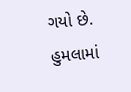ગયો છે.
હુમલામાં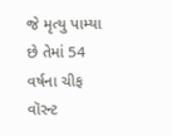જે મૃત્યુ પામ્યા છે તેમાં 54 વર્ષના ચીફ વૉરન્ટ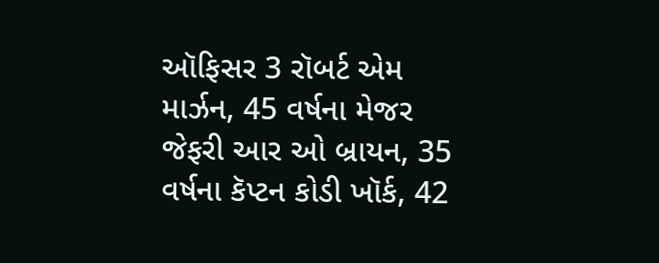ઑફિસર 3 રૉબર્ટ એમ માર્ઝન, 45 વર્ષના મેજર જેફરી આર ઓ બ્રાયન, 35 વર્ષના કૅપ્ટન કોડી ખૉર્ક, 42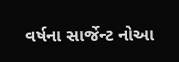વર્ષના સાર્જેન્ટ નોઆ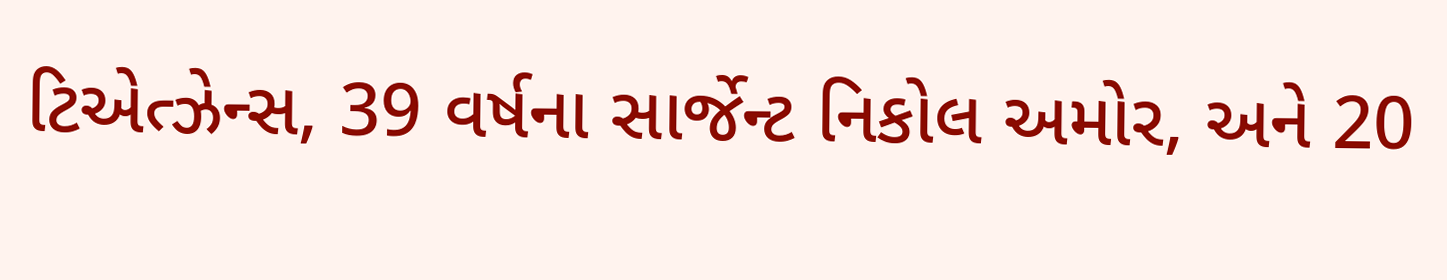ટિએત્ઝેન્સ, 39 વર્ષના સાર્જેન્ટ નિકોલ અમોર, અને 20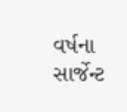વર્ષના સાર્જેન્ટ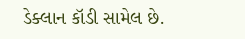ડેક્લાન કૉડી સામેલ છે.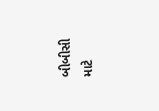બીબીસી માટે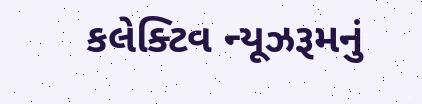કલેક્ટિવ ન્યૂઝરૂમનું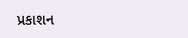પ્રકાશન